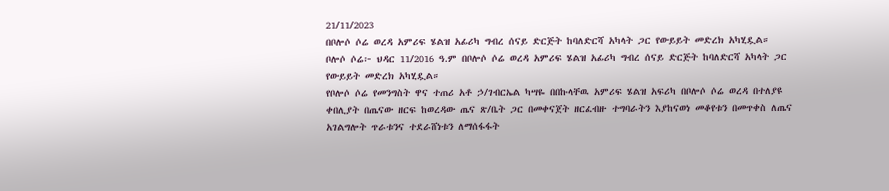21/11/2023
በቦሎሶ ሶሬ ወረዳ አምሪፍ ሄልዝ አፊሪካ ግብረ ሰናይ ድርጅት ከባለድርሻ አካላት ጋር የውይይት መድረክ አካሂዷል።
ቦሎሶ ሶሬ፦ ህዳር 11/2016 ዓ.ም በቦሎሶ ሶሬ ወረዳ አምሪፍ ሄልዝ አፊሪካ ግብረ ሰናይ ድርጅት ከባለድርሻ አካላት ጋር የውይይት መድረክ አካሂዷል።
የቦሎሶ ሶሬ የመንግስት ዋና ተጠሪ አቶ ኃ/ገብርኤል ካሣዬ በበኩላቸዉ አምሪፍ ሄልዝ አፍሪካ በቦሎሶ ሶሬ ወረዳ በተለያዩ ቀበሊያት በጤናው ዘርፍ ከወረዳው ጤና ጽ/ቤት ጋር በመቀናጀት ዘርፈብዙ ተግባራትን እያከናወነ መቆየቱን በመጥቀስ ለጤና አገልግሎት ጥራቱንና ተደራሸነቱን ለማሰፋፋት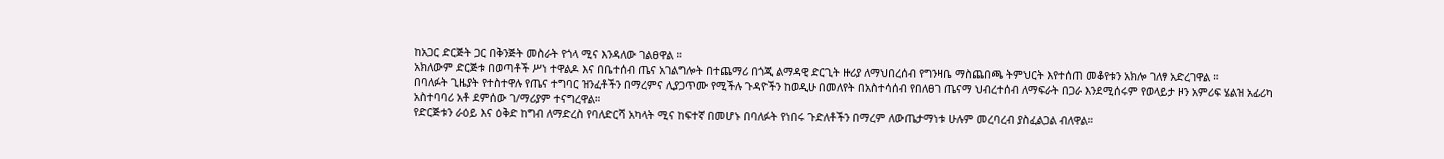ከአጋር ድርጅት ጋር በቅንጅት መስራት የጎላ ሚና እንዳለው ገልፀዋል ።
አክለውም ድርጅቱ በወጣቶች ሥነ ተዋልዶ እና በቤተሰብ ጤና አገልግሎት በተጨማሪ በጎጂ ልማዳዊ ድርጊት ዙሪያ ለማህበረሰብ የግንዛቤ ማስጨበጫ ትምህርት እየተሰጠ መቆየቱን አክሎ ገለፃ አድረገዋል ።
በባለፉት ጊዜያት የተስተዋሉ የጤና ተግባር ዝንፈቶችን በማረምና ሊያጋጥሙ የሚችሉ ጉዳዮችን ከወዲሁ በመለየት በአስተሳሰብ የበለፀገ ጤናማ ህብረተሰብ ለማፍራት በጋራ እንደሚሰሩም የወላይታ ዞን አምሪፍ ሄልዝ አፊሪካ አስተባባሪ አቶ ደምሰው ገ/ማሪያም ተናግረዋል።
የድርጅቱን ራዕይ እና ዕቅድ ከግብ ለማድረስ የባለድርሻ አካላት ሚና ከፍተኛ በመሆኑ በባለፉት የነበሩ ጉድለቶችን በማረም ለውጤታማነቱ ሁሉም መረባረብ ያስፈልጋል ብለዋል።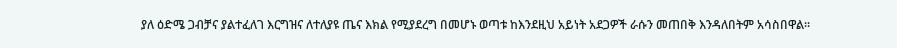ያለ ዕድሜ ጋብቻና ያልተፈለገ እርግዝና ለተለያዩ ጤና እክል የሚያደረግ በመሆኑ ወጣቱ ከእንደዚህ አይነት አደጋዎች ራሱን መጠበቅ እንዳለበትም አሳስበዋል።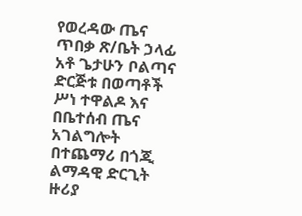የወረዳው ጤና ጥበቃ ጽ/ቤት ኃላፊ አቶ ጌታሁን ቦልጣና ድርጅቱ በወጣቶች ሥነ ተዋልዶ እና በቤተሰብ ጤና አገልግሎት በተጨማሪ በጎጂ ልማዳዊ ድርጊት ዙሪያ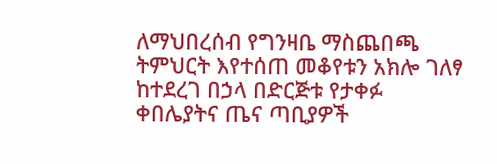ለማህበረሰብ የግንዛቤ ማስጨበጫ ትምህርት እየተሰጠ መቆየቱን አክሎ ገለፃ ከተደረገ በኃላ በድርጅቱ የታቀፉ ቀበሌያትና ጤና ጣቢያዎች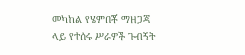መካከል የሄምበቾ ማዘጋጃ ላይ የተሰሩ ሥራዎች ጉብኝት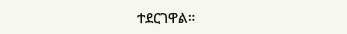ተደርገዋል።